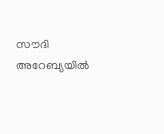സൗദി അറേബ്യയിൽ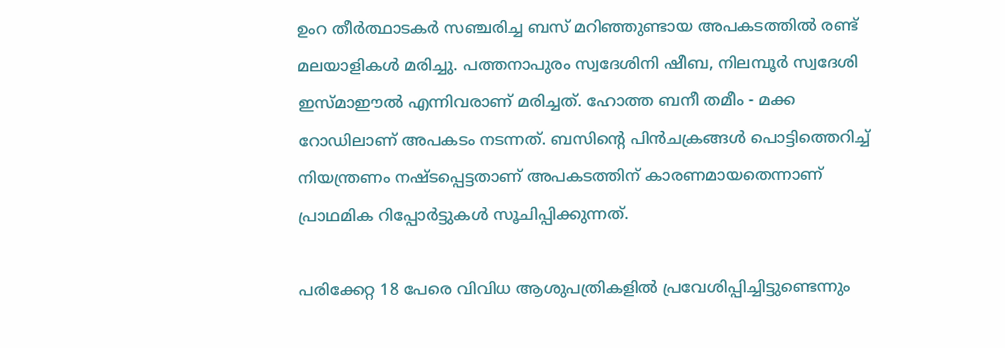ഉംറ തീർത്ഥാടകർ സഞ്ചരിച്ച ബസ് മറിഞ്ഞുണ്ടായ അപകടത്തിൽ രണ്ട് മലയാളികൾ മരിച്ചു. പത്തനാപുരം സ്വദേശിനി ഷീബ, നിലമ്പൂർ സ്വദേശി ഇസ്മാഈൽ എന്നിവരാണ് മരിച്ചത്. ഹോത്ത ബനീ തമീം - മക്ക റോഡിലാണ് അപകടം നടന്നത്. ബസിന്റെ പിൻചക്രങ്ങൾ പൊട്ടിത്തെറിച്ച് നിയന്ത്രണം നഷ്ടപ്പെട്ടതാണ് അപകടത്തിന് കാരണമായതെന്നാണ് പ്രാഥമിക റിപ്പോർട്ടുകൾ സൂചിപ്പിക്കുന്നത്.

പരിക്കേറ്റ 18 പേരെ വിവിധ ആശുപത്രികളിൽ പ്രവേശിപ്പിച്ചിട്ടുണ്ടെന്നും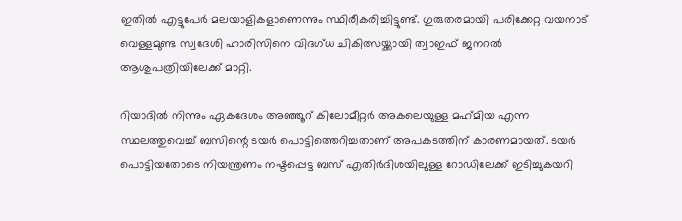ഇതിൽ എട്ടുപേർ മലയാളികളാണെന്നും സ്ഥിരീകരിച്ചിട്ടുണ്ട്. ഗുരുതരമായി പരിക്കേറ്റ വയനാട് വെള്ളമുണ്ട സ്വദേശി ഹാരിസിനെ വിദഗ്ധ ചികിത്സയ്ക്കായി ത്വാഇഫ് ജനറൽ ആശുപത്രിയിലേക്ക് മാറ്റി.

റിയാദിൽ നിന്നും ഏകദേശം അഞ്ഞൂറ് കിലോമീറ്റർ അകലെയുള്ള മഹ്‌മിയ എന്ന സ്ഥലത്തുവെച്ച് ബസിന്റെ ടയർ പൊട്ടിത്തെറിച്ചതാണ് അപകടത്തിന് കാരണമായത്. ടയർ പൊട്ടിയതോടെ നിയന്ത്രണം നഷ്ടപ്പെട്ട ബസ് എതിർദിശയിലുള്ള റോഡിലേക്ക് ഇടിച്ചുകയറി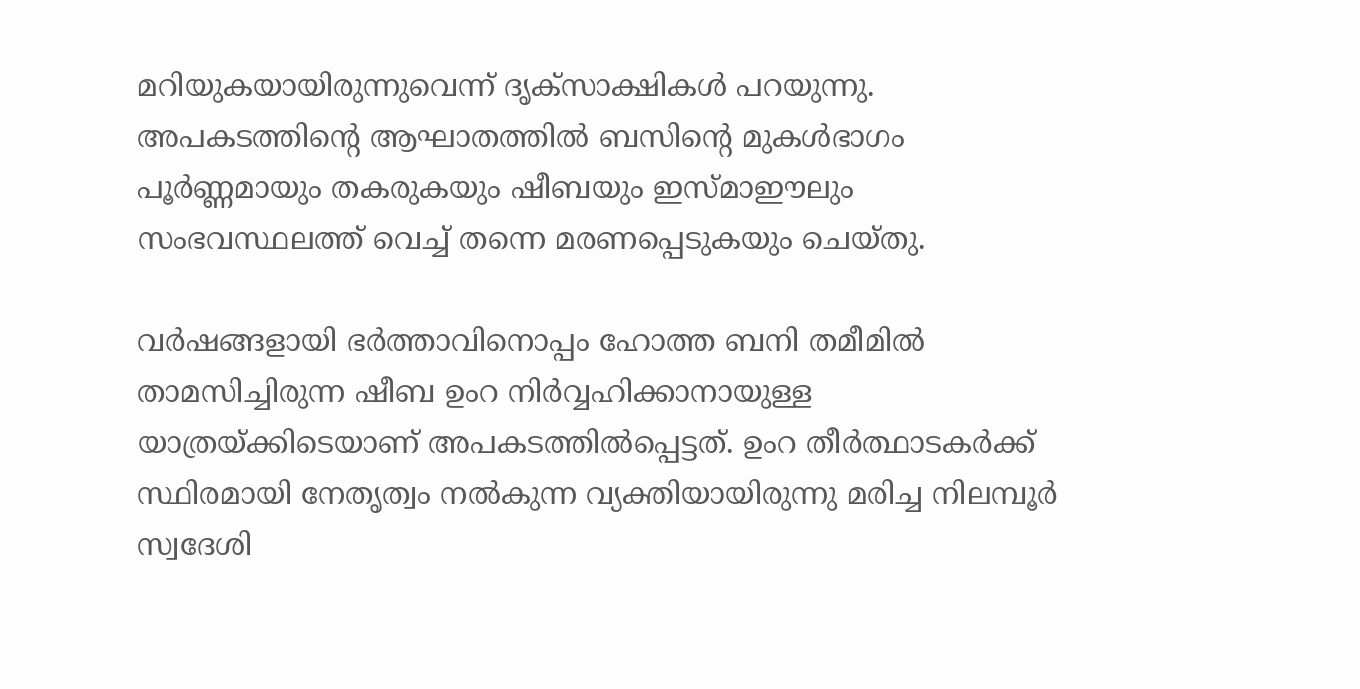മറിയുകയായിരുന്നുവെന്ന് ദൃക്‌സാക്ഷികൾ പറയുന്നു. അപകടത്തിന്റെ ആഘാതത്തിൽ ബസിന്റെ മുകൾഭാഗം പൂർണ്ണമായും തകരുകയും ഷീബയും ഇസ്മാഈലും സംഭവസ്ഥലത്ത് വെച്ച് തന്നെ മരണപ്പെടുകയും ചെയ്തു.

വർഷങ്ങളായി ഭർത്താവിനൊപ്പം ഹോത്ത ബനി തമീമിൽ താമസിച്ചിരുന്ന ഷീബ ഉംറ നിർവ്വഹിക്കാനായുള്ള യാത്രയ്ക്കിടെയാണ് അപകടത്തിൽപ്പെട്ടത്. ഉംറ തീർത്ഥാടകർക്ക് സ്ഥിരമായി നേതൃത്വം നൽകുന്ന വ്യക്തിയായിരുന്നു മരിച്ച നിലമ്പൂർ സ്വദേശി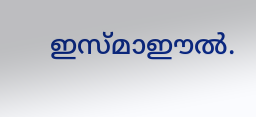ഇസ്മാഈൽ.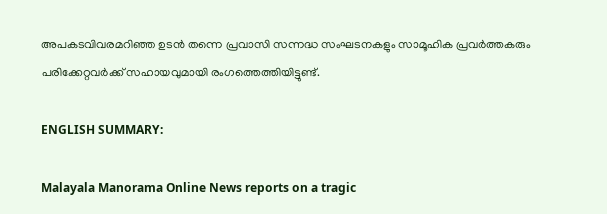അപകടവിവരമറിഞ്ഞ ഉടൻ തന്നെ പ്രവാസി സന്നദ്ധ സംഘടനകളും സാമൂഹിക പ്രവർത്തകരും പരിക്കേറ്റവർക്ക് സഹായവുമായി രംഗത്തെത്തിയിട്ടുണ്ട്.

ENGLISH SUMMARY:

Malayala Manorama Online News reports on a tragic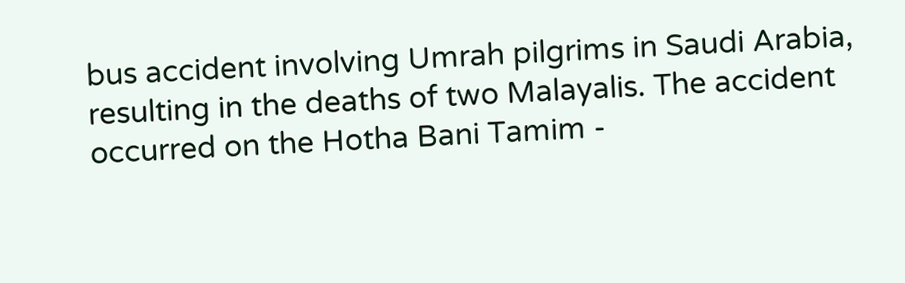bus accident involving Umrah pilgrims in Saudi Arabia, resulting in the deaths of two Malayalis. The accident occurred on the Hotha Bani Tamim -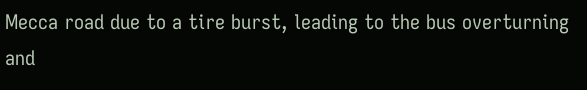Mecca road due to a tire burst, leading to the bus overturning and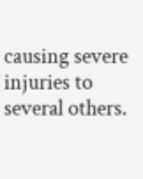causing severe injuries to several others.